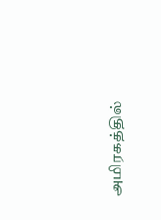அமிரகத்தில்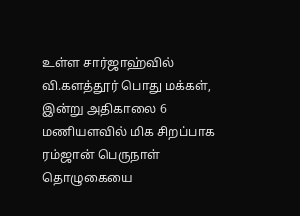உள்ள சார்ஜாஹ்வில் வி.களத்தூர் பொது மக்கள், இன்று அதிகாலை 6 மணியளவில் மிக சிறப்பாக ரம்ஜான் பெருநாள் தொழுகையை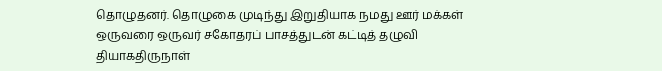தொழுதனர். தொழுகை முடிந்து இறுதியாக நமது ஊர் மக்கள் ஒருவரை ஒருவர் சகோதரப் பாசத்துடன் கட்டித் தழுவி தியாகதிருநாள்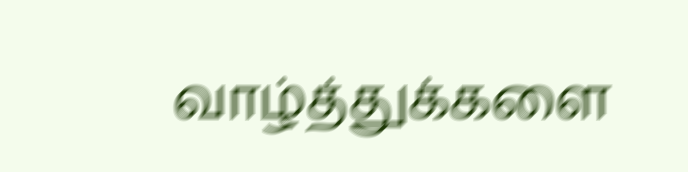வாழ்த்துக்களை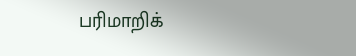பரிமாறிக்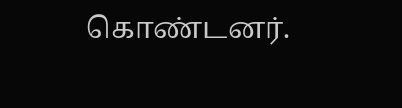கொண்டனர்.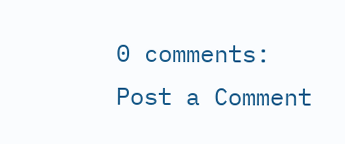0 comments:
Post a Comment